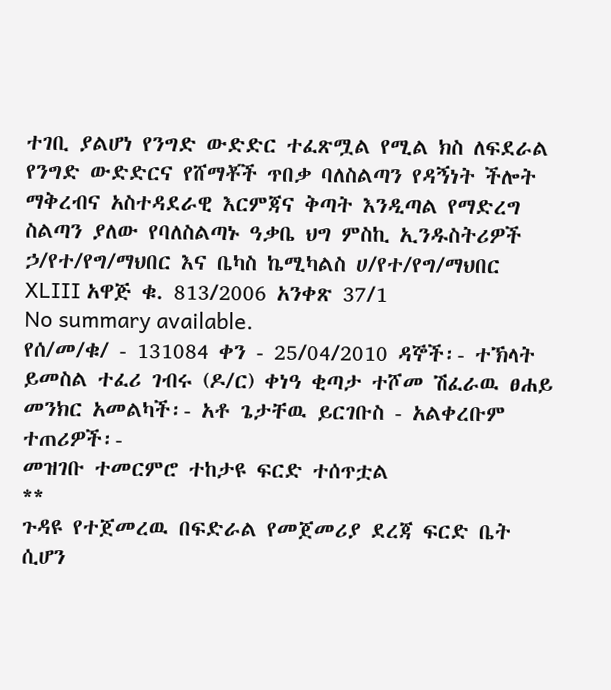ተገቢ ያልሆነ የንግድ ውድድር ተፈጽሟል የሚል ክስ ለፍደራል የንግድ ውድድርና የሸማቾች ጥበቃ ባለስልጣን የዳኝነት ችሎት ማቅረብና አስተዳደራዊ እርምጃና ቅጣት እንዲጣል የማድረግ ስልጣን ያለው የባለስልጣኑ ዓቃቤ ህግ ምስኪ ኢንዱስትሪዎች ኃ/የተ/የግ/ማህበር እና ቤካስ ኬሚካልስ ሀ/የተ/የግ/ማህበር XLIII አዋጅ ቁ. 813/2006 አንቀጽ 37/1
No summary available.
የሰ/መ/ቁ/ - 131084 ቀን - 25/04/2010 ዳኞች፡- ተኽላት ይመስል ተፈሪ ገብሩ (ዶ/ር) ቀነዓ ቂጣታ ተሾመ ሽፈራዉ ፀሐይ መንክር አመልካች፡- አቶ ጌታቸዉ ይርገቡስ - አልቀረቡም ተጠሪዎች፡-
መዝገቡ ተመርምሮ ተከታዩ ፍርድ ተሰጥቷል
**
ጉዳዩ የተጀመረዉ በፍድራል የመጀመሪያ ደረጃ ፍርድ ቤት ሲሆን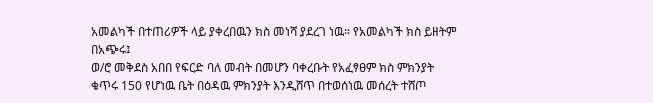አመልካች በተጠሪዎች ላይ ያቀረበዉን ክስ መነሻ ያደረገ ነዉ። የአመልካች ክስ ይዘትም በአጭሩ፤
ወ/ሮ መቅደስ አበበ የፍርድ ባለ መብት በመሆን ባቀረቡት የአፈፃፀም ክስ ምክንያት ቁጥሩ 150 የሆነዉ ቤት በዕዳዉ ምክንያት እንዲሸጥ በተወሰነዉ መሰረት ተሸጦ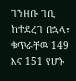ገንዘቡ ገቢ ከተደረገ በኋላ፣ ቁጥራቸዉ 149 እና 151 የሆኑ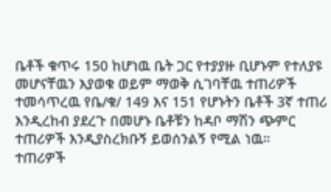ቤቶች ቁጥሩ 150 ከሆነዉ ቤት ጋር የተያያዙ ቢሆኑም የተለያዩ መሆናቸዉን እያወቁ ወይም ማወቅ ሲገባቸዉ ተጠሪዎች ተመሳጥረዉ የቤ/ቁ/ 149 እና 151 የሆኑትን ቤቶች 3ኛ ተጠሪ እንዲረከብ ያደረጉ በመሆኑ ቤቶቹን ከዳቦ ማሽን ጭምር ተጠሪዎች እንዲያስረክቡኝ ይወሰንልኝ የሚል ነዉ።
ተጠሪዎች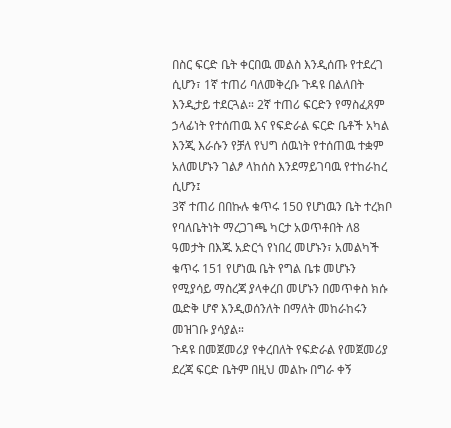በስር ፍርድ ቤት ቀርበዉ መልስ እንዲሰጡ የተደረገ ሲሆን፣ 1ኛ ተጠሪ ባለመቅረቡ ጉዳዩ በልለበት እንዲታይ ተደርጓል። 2ኛ ተጠሪ ፍርድን የማስፈጸም ኃላፊነት የተሰጠዉ እና የፍድራል ፍርድ ቤቶች አካል እንጂ እራሱን የቻለ የህግ ሰዉነት የተሰጠዉ ተቋም አለመሆኑን ገልፆ ላከሰስ እንደማይገባዉ የተከራከረ ሲሆን፤
3ኛ ተጠሪ በበኩሉ ቁጥሩ 150 የሆነዉን ቤት ተረክቦ የባለቤትነት ማረጋገጫ ካርታ አወጥቶበት ለ8 ዓመታት በእጁ አድርጎ የነበረ መሆኑን፣ አመልካች ቁጥሩ 151 የሆነዉ ቤት የግል ቤቱ መሆኑን የሚያሳይ ማስረጃ ያላቀረበ መሆኑን በመጥቀስ ክሱ ዉድቅ ሆኖ እንዲወሰንለት በማለት መከራከሩን መዝገቡ ያሳያል።
ጉዳዩ በመጀመሪያ የቀረበለት የፍድራል የመጀመሪያ ደረጃ ፍርድ ቤትም በዚህ መልኩ በግራ ቀኝ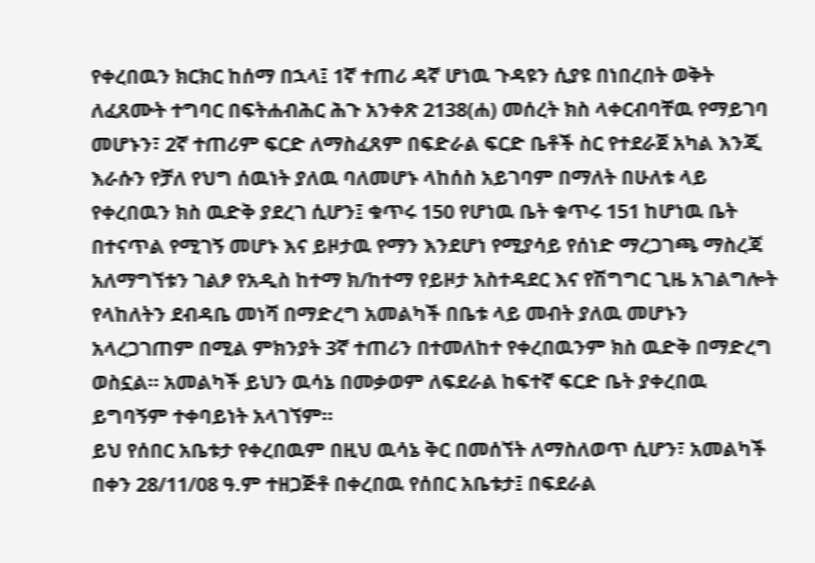የቀረበዉን ክርክር ከሰማ በኋላ፤ 1ኛ ተጠሪ ዳኛ ሆነዉ ጉዳዩን ሲያዩ በነበረበት ወቅት ለፈጸሙት ተግባር በፍትሐብሕር ሕጉ አንቀጽ 2138(ሐ) መሰረት ክስ ላቀርብባቸዉ የማይገባ መሆኑን፣ 2ኛ ተጠሪም ፍርድ ለማስፈጸም በፍድራል ፍርድ ቤቶች ስር የተደራጀ አካል እንጂ እራሱን የቻለ የህግ ሰዉነት ያለዉ ባለመሆኑ ላከሰስ አይገባም በማለት በሁለቱ ላይ የቀረበዉን ክስ ዉድቅ ያደረገ ሲሆን፤ ቁጥሩ 150 የሆነዉ ቤት ቁጥሩ 151 ከሆነዉ ቤት በተናጥል የሚገኝ መሆኑ እና ይዞታዉ የማን እንደሆነ የሚያሳይ የሰነድ ማረጋገጫ ማስረጃ አለማግኘቱን ገልፆ የአዲስ ከተማ ክ/ከተማ የይዞታ አስተዳደር እና የሽግግር ጊዜ አገልግሎት የላከለትን ደብዳቤ መነሻ በማድረግ አመልካች በቤቱ ላይ መብት ያለዉ መሆኑን አላረጋገጠም በሚል ምክንያት 3ኛ ተጠሪን በተመለከተ የቀረበዉንም ክስ ዉድቅ በማድረግ ወስኗል። አመልካች ይህን ዉሳኔ በመቃወም ለፍደራል ከፍተኛ ፍርድ ቤት ያቀረበዉ ይግባኝም ተቀባይነት አላገኘም።
ይህ የሰበር አቤቱታ የቀረበዉም በዚህ ዉሳኔ ቅር በመሰኘት ለማስለወጥ ሲሆን፣ አመልካች በቀን 28/11/08 ዓ.ም ተዘጋጅቶ በቀረበዉ የሰበር አቤቱታ፤ በፍደራል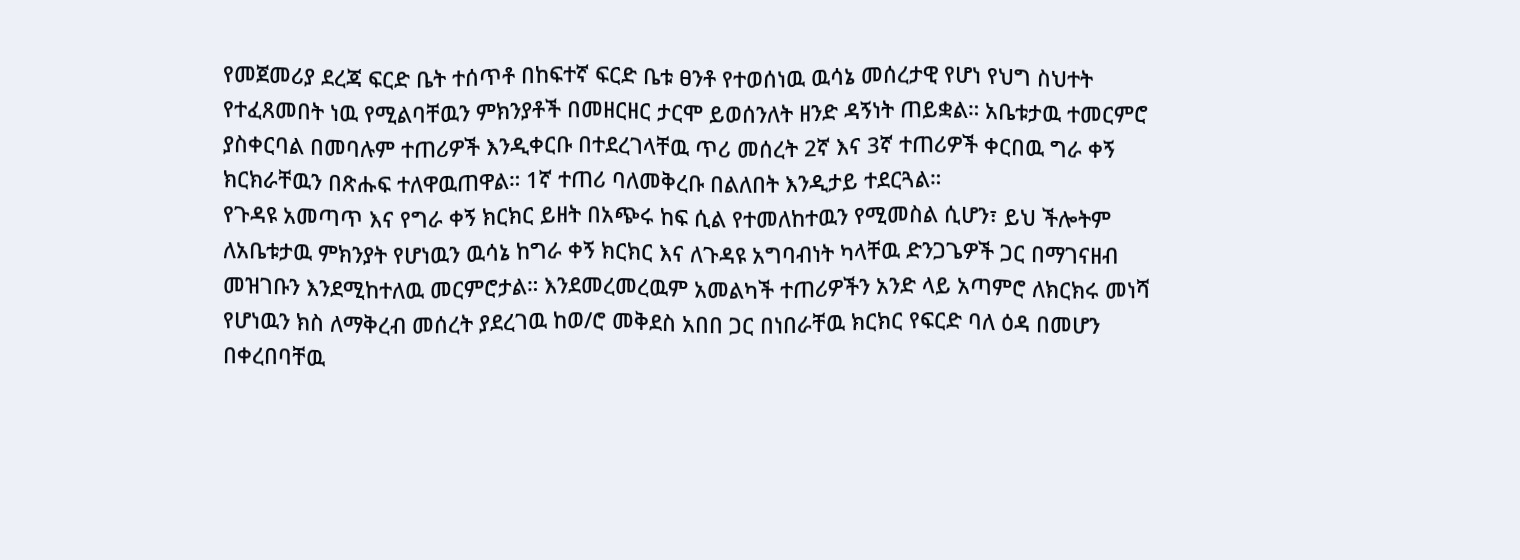የመጀመሪያ ደረጃ ፍርድ ቤት ተሰጥቶ በከፍተኛ ፍርድ ቤቱ ፀንቶ የተወሰነዉ ዉሳኔ መሰረታዊ የሆነ የህግ ስህተት የተፈጸመበት ነዉ የሚልባቸዉን ምክንያቶች በመዘርዘር ታርሞ ይወሰንለት ዘንድ ዳኝነት ጠይቋል። አቤቱታዉ ተመርምሮ ያስቀርባል በመባሉም ተጠሪዎች እንዲቀርቡ በተደረገላቸዉ ጥሪ መሰረት 2ኛ እና 3ኛ ተጠሪዎች ቀርበዉ ግራ ቀኝ ክርክራቸዉን በጽሑፍ ተለዋዉጠዋል። 1ኛ ተጠሪ ባለመቅረቡ በልለበት እንዲታይ ተደርጓል።
የጉዳዩ አመጣጥ እና የግራ ቀኝ ክርክር ይዘት በአጭሩ ከፍ ሲል የተመለከተዉን የሚመስል ሲሆን፣ ይህ ችሎትም ለአቤቱታዉ ምክንያት የሆነዉን ዉሳኔ ከግራ ቀኝ ክርክር እና ለጉዳዩ አግባብነት ካላቸዉ ድንጋጌዎች ጋር በማገናዘብ መዝገቡን እንደሚከተለዉ መርምሮታል። እንደመረመረዉም አመልካች ተጠሪዎችን አንድ ላይ አጣምሮ ለክርክሩ መነሻ የሆነዉን ክስ ለማቅረብ መሰረት ያደረገዉ ከወ/ሮ መቅደስ አበበ ጋር በነበራቸዉ ክርክር የፍርድ ባለ ዕዳ በመሆን በቀረበባቸዉ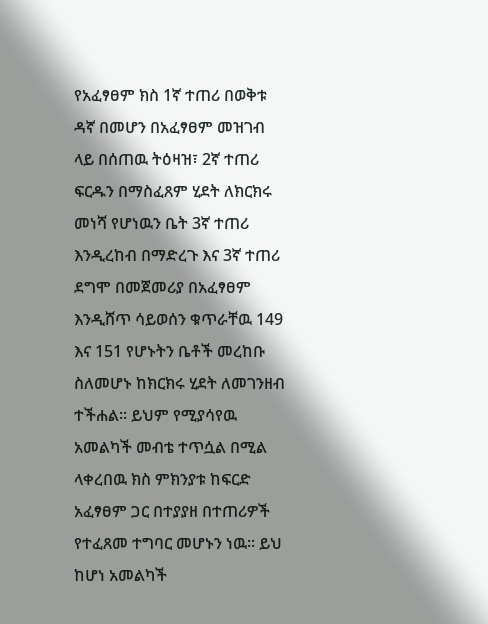የአፈፃፀም ክስ 1ኛ ተጠሪ በወቅቱ ዳኛ በመሆን በአፈፃፀም መዝገብ ላይ በሰጠዉ ትዕዛዝ፣ 2ኛ ተጠሪ ፍርዱን በማስፈጸም ሂደት ለክርክሩ መነሻ የሆነዉን ቤት 3ኛ ተጠሪ እንዲረከብ በማድረጉ እና 3ኛ ተጠሪ ደግሞ በመጀመሪያ በአፈፃፀም እንዲሸጥ ሳይወሰን ቁጥራቸዉ 149 እና 151 የሆኑትን ቤቶች መረከቡ ስለመሆኑ ከክርክሩ ሂደት ለመገንዘብ ተችሐል። ይህም የሚያሳየዉ አመልካች መብቴ ተጥሷል በሚል ላቀረበዉ ክስ ምክንያቱ ከፍርድ አፈፃፀም ጋር በተያያዘ በተጠሪዎች የተፈጸመ ተግባር መሆኑን ነዉ። ይህ ከሆነ አመልካች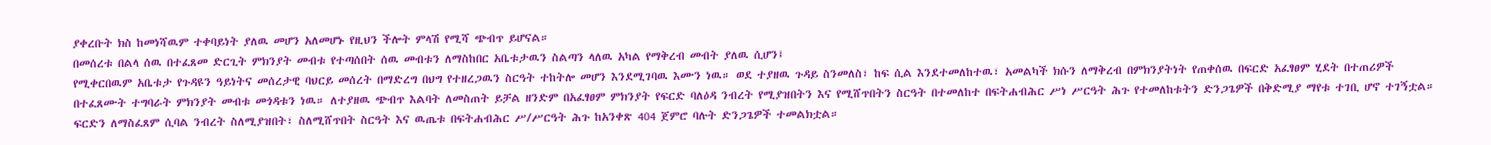ያቀረቡት ክስ ከመነሻዉም ተቀባይነት ያለዉ መሆን አለመሆኑ የዚህን ችሎት ምላሽ የሚሻ ጭብጥ ይሆናል።
በመሰረቱ በልላ ሰዉ በተፈጸመ ድርጊት ምክንያት መብቱ የተጣሰበት ሰዉ መብቱን ለማስከበር አቤቱታዉን ስልጣን ላለዉ አካል የማቅረብ መብት ያለዉ ሲሆን፤
የሚቀርበዉም አቤቱታ የጉዳዩን ዓይነትና መሰረታዊ ባህርይ መሰረት በማድረግ በህግ የተዘረጋዉን ስርዓት ተከትሎ መሆን እንደሚገባዉ እሙን ነዉ። ወደ ተያዘዉ ጉዳይ ስንመለስ፣ ከፍ ሲል እንደተመለከተዉ፣ አመልካች ክሱን ለማቅረብ በምክንያትነት የጠቀሰዉ በፍርድ አፈፃፀም ሂደት በተጠሪዎች በተፈጸሙት ተግባራት ምክንያት መብቱ መጎዳቱን ነዉ። ለተያዘዉ ጭብጥ እልባት ለመስጠት ይቻል ዘንድም በአፈፃፀም ምክንያት የፍርድ ባለዕዳ ንብረት የሚያዝበትን እና የሚሸጥበትን ስርዓት በተመለከተ በፍትሐብሕር ሥነ ሥርዓት ሕጉ የተመለከቱትን ድንጋጌዎች በቅድሚያ ማየቱ ተገቢ ሆኖ ተገኝቷል።
ፍርድን ለማስፈጸም ሲባል ንብረት ስለሚያዝበት፣ ስለሚሸጥበት ስርዓት እና ዉጤቱ በፍትሐብሕር ሥ/ሥርዓት ሕጉ ከአንቀጽ 404 ጀምሮ ባሉት ድንጋጌዎች ተመልክቷል።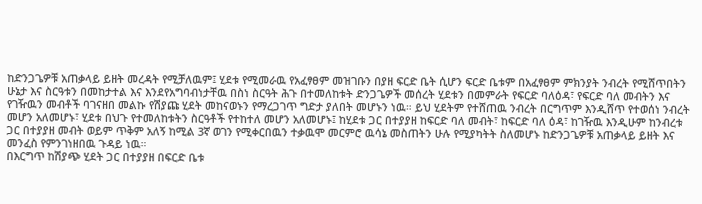ከድንጋጌዎቹ አጠቃላይ ይዘት መረዳት የሚቻለዉም፤ ሂደቱ የሚመራዉ የአፈፃፀም መዝገቡን በያዘ ፍርድ ቤት ሲሆን ፍርድ ቤቱም በአፈፃፀም ምክንያት ንብረት የሚሸጥበትን ሁኔታ እና ስርዓቱን በመከታተል እና እንደየአግባብነታቸዉ በስነ ስርዓት ሕጉ በተመለከቱት ድንጋጌዎች መሰረት ሂደቱን በመምራት የፍርድ ባለዕዳ፣ የፍርድ ባለ መብትን እና የገዥዉን መብቶች ባገናዘበ መልኩ የሽያጩ ሂደት መከናወኑን የማረጋገጥ ግድታ ያለበት መሆኑን ነዉ። ይህ ሂደትም የተሸጠዉ ንብረት በርግጥም እንዲሸጥ የተወሰነ ንብረት መሆን አለመሆኑ፣ ሂደቱ በህጉ የተመለከቱትን ስርዓቶች የተከተለ መሆን አለመሆኑ፤ ከሂደቱ ጋር በተያያዘ ከፍርድ ባለ መብት፣ ከፍርድ ባለ ዕዳ፣ ከገዥዉ እንዲሁም ከንብረቱ ጋር በተያያዘ መብት ወይም ጥቅም አለኝ ከሚል 3ኛ ወገን የሚቀርበዉን ተቃዉሞ መርምሮ ዉሳኔ መስጠትን ሁሉ የሚያካትት ስለመሆኑ ከድንጋጌዎቹ አጠቃላይ ይዘት እና መንፈስ የምንገነዘበዉ ጉዳይ ነዉ።
በእርግጥ ከሽያጭ ሂደት ጋር በተያያዘ በፍርድ ቤቱ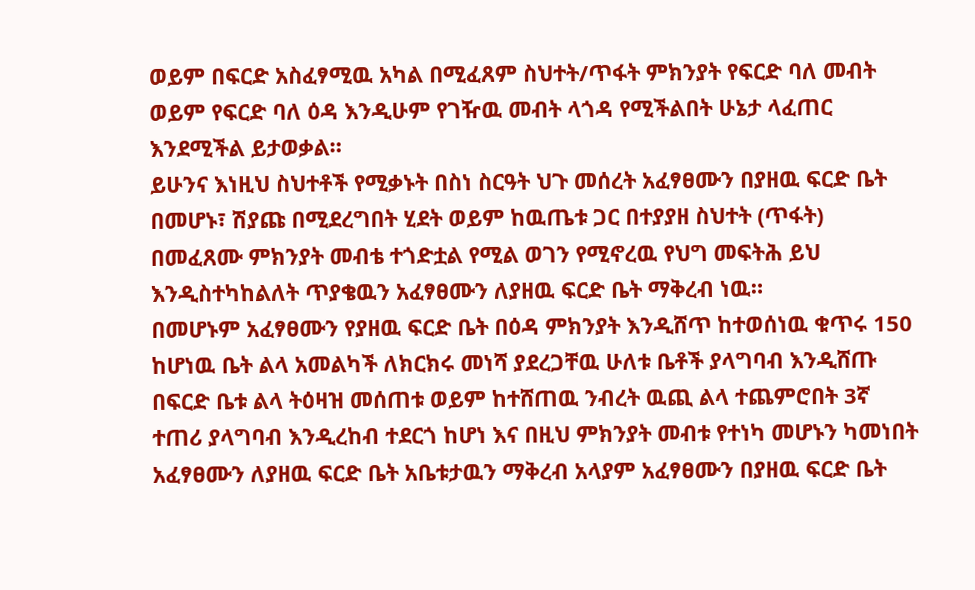ወይም በፍርድ አስፈፃሚዉ አካል በሚፈጸም ስህተት/ጥፋት ምክንያት የፍርድ ባለ መብት ወይም የፍርድ ባለ ዕዳ እንዲሁም የገዥዉ መብት ላጎዳ የሚችልበት ሁኔታ ላፈጠር እንደሚችል ይታወቃል።
ይሁንና እነዚህ ስህተቶች የሚቃኑት በስነ ስርዓት ህጉ መሰረት አፈፃፀሙን በያዘዉ ፍርድ ቤት በመሆኑ፣ ሽያጩ በሚደረግበት ሂደት ወይም ከዉጤቱ ጋር በተያያዘ ስህተት (ጥፋት) በመፈጸሙ ምክንያት መብቴ ተጎድቷል የሚል ወገን የሚኖረዉ የህግ መፍትሕ ይህ እንዲስተካከልለት ጥያቄዉን አፈፃፀሙን ለያዘዉ ፍርድ ቤት ማቅረብ ነዉ።
በመሆኑም አፈፃፀሙን የያዘዉ ፍርድ ቤት በዕዳ ምክንያት እንዲሸጥ ከተወሰነዉ ቁጥሩ 150 ከሆነዉ ቤት ልላ አመልካች ለክርክሩ መነሻ ያደረጋቸዉ ሁለቱ ቤቶች ያላግባብ እንዲሸጡ በፍርድ ቤቱ ልላ ትዕዛዝ መሰጠቱ ወይም ከተሸጠዉ ንብረት ዉጪ ልላ ተጨምሮበት 3ኛ ተጠሪ ያላግባብ እንዲረከብ ተደርጎ ከሆነ እና በዚህ ምክንያት መብቱ የተነካ መሆኑን ካመነበት አፈፃፀሙን ለያዘዉ ፍርድ ቤት አቤቱታዉን ማቅረብ አላያም አፈፃፀሙን በያዘዉ ፍርድ ቤት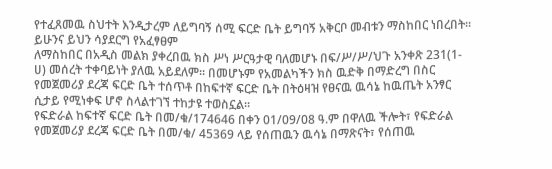የተፈጸመዉ ስህተት እንዲታረም ለይግባኝ ሰሚ ፍርድ ቤት ይግባኝ አቅርቦ መብቱን ማስከበር ነበረበት። ይሁንና ይህን ሳያደርግ የአፈፃፀም
ለማስከበር በአዲስ መልክ ያቀረበዉ ክስ ሥነ ሥርዓታዊ ባለመሆኑ በፍ/ሥ/ሥ/ህጉ አንቀጽ 231(1-ሀ) መሰረት ተቀባይነት ያለዉ አይደለም። በመሆኑም የአመልካችን ክስ ዉድቅ በማድረግ በስር የመጀመሪያ ደረጃ ፍርድ ቤት ተሰጥቶ በከፍተኛ ፍርድ ቤት በትዕዛዝ የፀናዉ ዉሳኔ ከዉጤት አንፃር ሲታይ የሚነቀፍ ሆኖ ስላልተገኘ ተከታዩ ተወስኗል።
የፍድራል ከፍተኛ ፍርድ ቤት በመ/ቁ/174646 በቀን 01/09/08 ዓ.ም በዋለዉ ችሎት፣ የፍድራል የመጀመሪያ ደረጃ ፍርድ ቤት በመ/ቁ/ 45369 ላይ የሰጠዉን ዉሳኔ በማጽናት፣ የሰጠዉ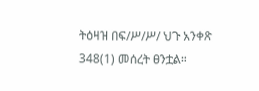ትዕዛዝ በፍ/ሥ/ሥ/ ህጉ አንቀጽ 348(1) መሰረት ፀንቷል።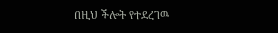በዚህ ችሎት የተደረገዉ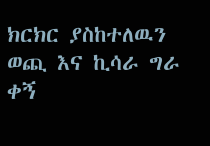ክርክር ያስከተለዉን ወጪ እና ኪሳራ ግራ ቀኝ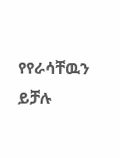የየራሳቸዉን ይቻሉ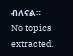ብለናል።
No topics extracted.